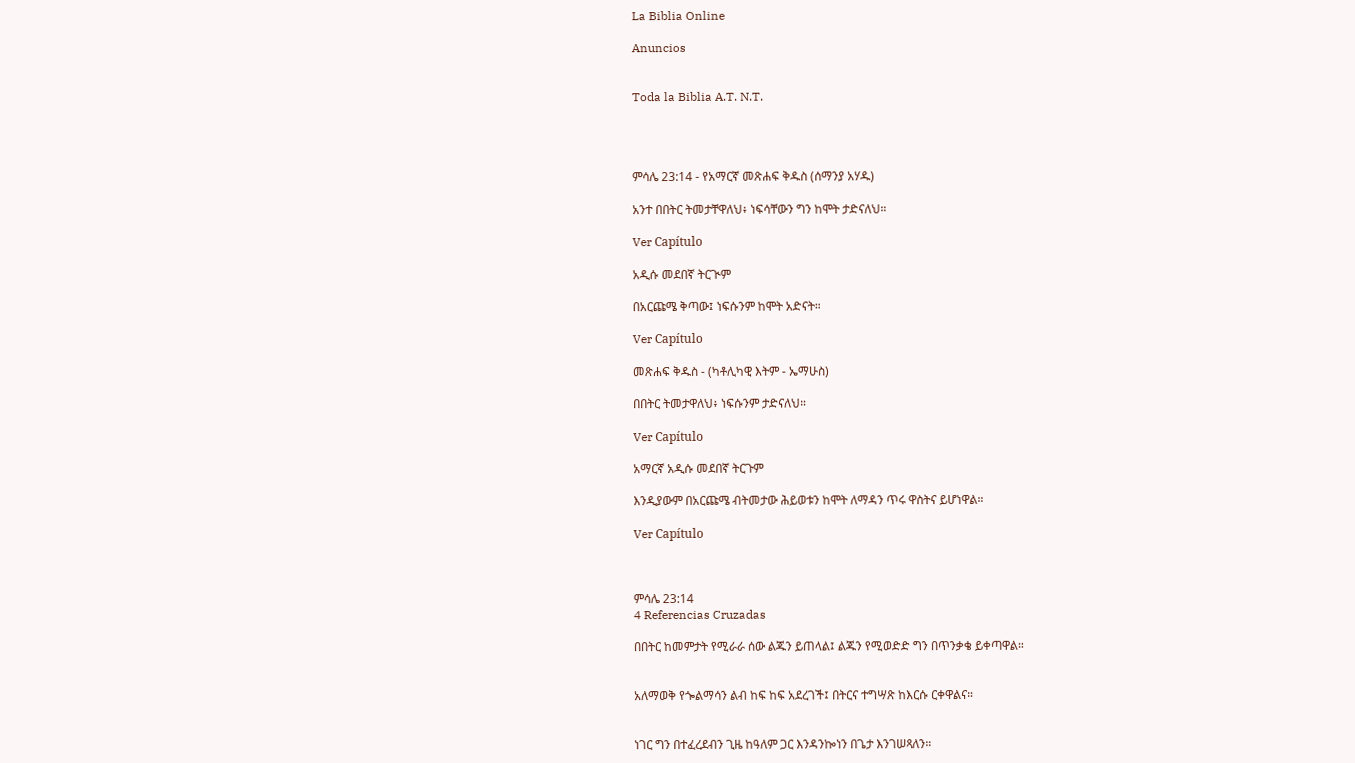La Biblia Online

Anuncios


Toda la Biblia A.T. N.T.




ምሳሌ 23:14 - የአማርኛ መጽሐፍ ቅዱስ (ሰማንያ አሃዱ)

አንተ በበትር ትመታቸዋለህ፥ ነፍሳቸውን ግን ከሞት ታድናለህ።

Ver Capítulo

አዲሱ መደበኛ ትርጒም

በአርጩሜ ቅጣው፤ ነፍሱንም ከሞት አድናት።

Ver Capítulo

መጽሐፍ ቅዱስ - (ካቶሊካዊ እትም - ኤማሁስ)

በበትር ትመታዋለህ፥ ነፍሱንም ታድናለህ።

Ver Capítulo

አማርኛ አዲሱ መደበኛ ትርጉም

እንዲያውም በአርጩሜ ብትመታው ሕይወቱን ከሞት ለማዳን ጥሩ ዋስትና ይሆነዋል።

Ver Capítulo



ምሳሌ 23:14
4 Referencias Cruzadas

በበትር ከመምታት የሚራራ ሰው ልጁን ይጠላል፤ ልጁን የሚወድድ ግን በጥንቃቄ ይቀጣዋል።


አለማወቅ የጐልማሳን ልብ ከፍ ከፍ አደረገች፤ በትርና ተግሣጽ ከእርሱ ርቀዋልና።


ነገር ግን በተፈረደብን ጊዜ ከዓለም ጋር እንዳንኰነን በጌታ እንገሠጻለን።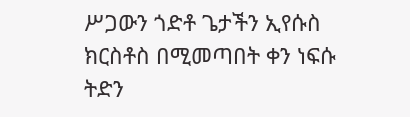ሥጋውን ጎድቶ ጌታችን ኢየሱስ ክርስቶስ በሚመጣበት ቀን ነፍሱ ትድን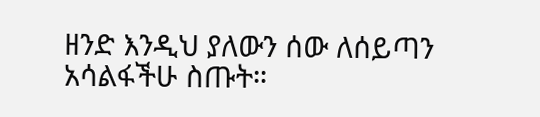ዘንድ እንዲህ ያለውን ሰው ለሰይጣን አሳልፋችሁ ስጡት።